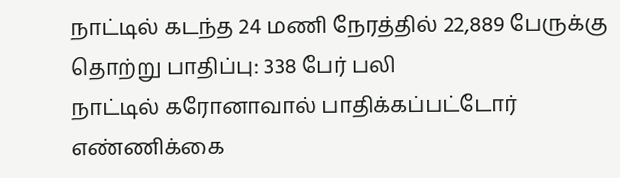நாட்டில் கடந்த 24 மணி நேரத்தில் 22,889 பேருக்கு தொற்று பாதிப்பு: 338 பேர் பலி
நாட்டில் கரோனாவால் பாதிக்கப்பட்டோர் எண்ணிக்கை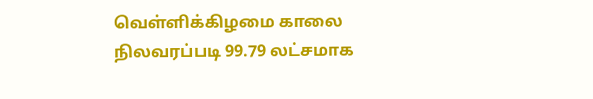வெள்ளிக்கிழமை காலை நிலவரப்படி 99.79 லட்சமாக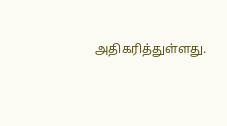அதிகரித்துள்ளது.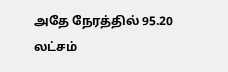அதே நேரத்தில் 95.20 லட்சம்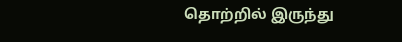தொற்றில் இருந்து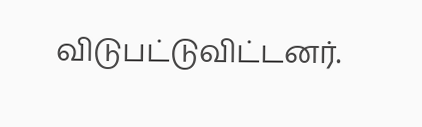விடுபட்டுவிட்டனர்.